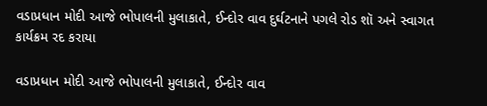વડાપ્રધાન મોદી આજે ભોપાલની મુલાકાતે, ઈન્દોર વાવ દુર્ઘટનાને પગલે રોડ શૉ અને સ્વાગત કાર્યક્રમ રદ કરાયા

વડાપ્રધાન મોદી આજે ભોપાલની મુલાકાતે, ઈન્દોર વાવ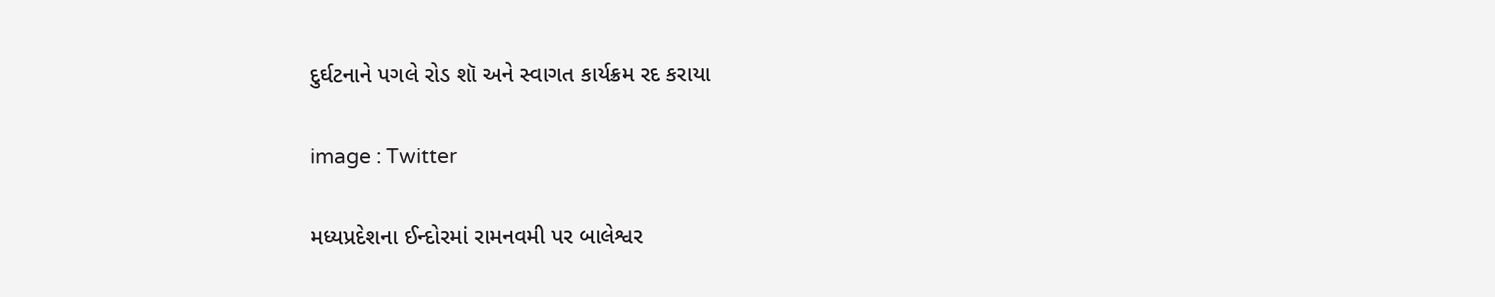દુર્ઘટનાને પગલે રોડ શૉ અને સ્વાગત કાર્યક્રમ રદ કરાયા

image : Twitter

મધ્યપ્રદેશના ઈન્દોરમાં રામનવમી પર બાલેશ્વર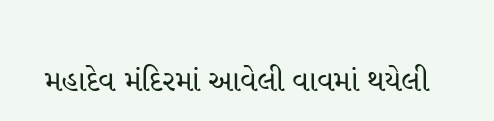મહાદેવ મંદિરમાં આવેલી વાવમાં થયેલી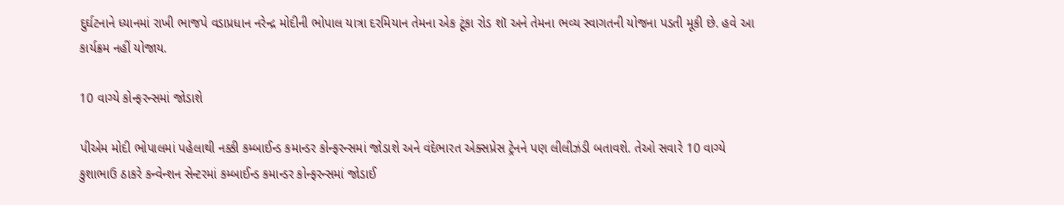દુર્ઘટનાને ધ્યાનમાં રાખી ભાજપે વડાપ્રધાન નરેન્દ્ર મોદીની ભોપાલ યાત્રા દરમિયાન તેમના એક ટૂંકા રોડ શૉ અને તેમના ભવ્ય સ્વાગતની યોજના પડતી મૂકી છે. હવે આ કાર્યક્રમ નહીં યોજાય.

10 વાગ્યે કોન્ફરન્સમાં જોડાશે

પીએમ મોદી ભોપાલમાં પહેલાથી નક્કી કમ્બાઈન્ડ કમાન્ડર કોન્ફરન્સમાં જોડાશે અને વંદેભારત એક્સપ્રેસ ટ્રેનને પણ લીલીઝંડી બતાવશે. તેઓ સવારે 10 વાગ્યે કુશાભાઉ ઠાકરે કન્વેન્શન સેન્ટરમાં કમ્બાઈન્ડ કમાન્ડર કોન્ફરન્સમાં જોડાઈ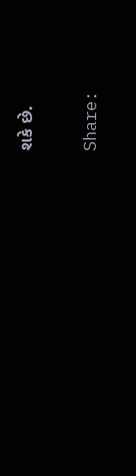શકે છે.

Share: